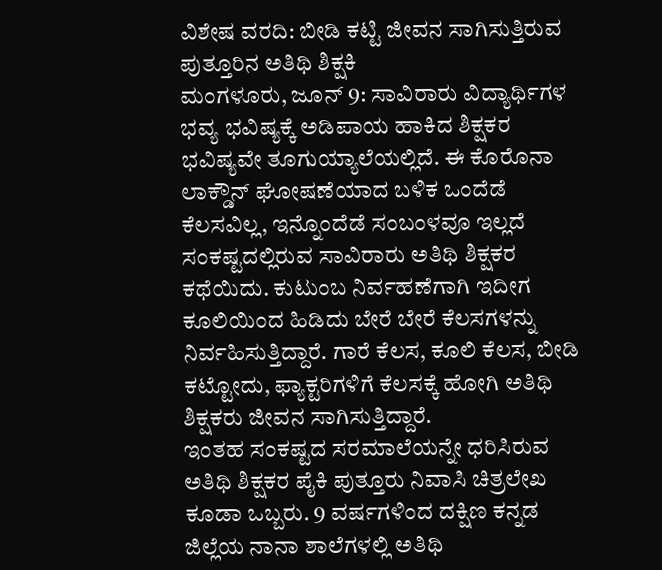ವಿಶೇಷ ವರದಿ: ಬೀಡಿ ಕಟ್ಟಿ ಜೀವನ ಸಾಗಿಸುತ್ತಿರುವ ಪುತ್ತೂರಿನ ಅತಿಥಿ ಶಿಕ್ಷಕಿ
ಮಂಗಳೂರು, ಜೂನ್ 9: ಸಾವಿರಾರು ವಿದ್ಯಾರ್ಥಿಗಳ ಭವ್ಯ ಭವಿಷ್ಯಕ್ಕೆ ಅಡಿಪಾಯ ಹಾಕಿದ ಶಿಕ್ಷಕರ ಭವಿಷ್ಯವೇ ತೂಗುಯ್ಯಾಲೆಯಲ್ಲಿದೆ. ಈ ಕೊರೊನಾ ಲಾಕ್ಡೌನ್ ಘೋಷಣೆಯಾದ ಬಳಿಕ ಒಂದೆಡೆ ಕೆಲಸವಿಲ್ಲ, ಇನ್ನೊಂದೆಡೆ ಸಂಬಂಳವೂ ಇಲ್ಲದೆ ಸಂಕಷ್ಟದಲ್ಲಿರುವ ಸಾವಿರಾರು ಅತಿಥಿ ಶಿಕ್ಷಕರ ಕಥೆಯಿದು. ಕುಟುಂಬ ನಿರ್ವಹಣೆಗಾಗಿ ಇದೀಗ ಕೂಲಿಯಿಂದ ಹಿಡಿದು ಬೇರೆ ಬೇರೆ ಕೆಲಸಗಳನ್ನು ನಿರ್ವಹಿಸುತ್ತಿದ್ದಾರೆ. ಗಾರೆ ಕೆಲಸ, ಕೂಲಿ ಕೆಲಸ, ಬೀಡಿ ಕಟ್ಟೋದು, ಫ್ಯಾಕ್ಟರಿಗಳಿಗೆ ಕೆಲಸಕ್ಕೆ ಹೋಗಿ ಅತಿಥಿ ಶಿಕ್ಷಕರು ಜೀವನ ಸಾಗಿಸುತ್ತಿದ್ದಾರೆ.
ಇಂತಹ ಸಂಕಷ್ಟದ ಸರಮಾಲೆಯನ್ನೇ ಧರಿಸಿರುವ ಅತಿಥಿ ಶಿಕ್ಷಕರ ಪೈಕಿ ಪುತ್ತೂರು ನಿವಾಸಿ ಚಿತ್ರಲೇಖ ಕೂಡಾ ಒಬ್ಬರು. 9 ವರ್ಷಗಳಿಂದ ದಕ್ಷಿಣ ಕನ್ನಡ ಜಿಲ್ಲೆಯ ನಾನಾ ಶಾಲೆಗಳಲ್ಲಿ ಅತಿಥಿ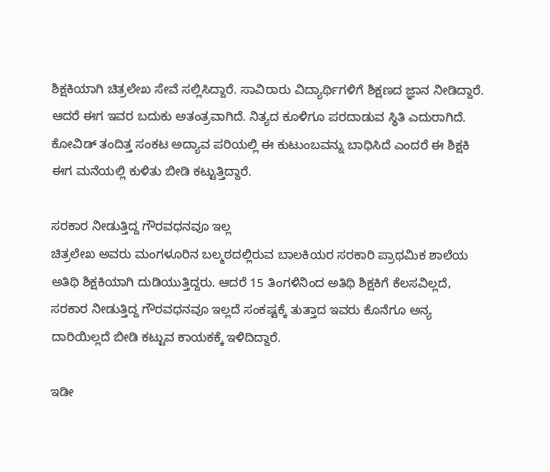ಶಿಕ್ಷಕಿಯಾಗಿ ಚಿತ್ರಲೇಖ ಸೇವೆ ಸಲ್ಲಿಸಿದ್ದಾರೆ. ಸಾವಿರಾರು ವಿದ್ಯಾರ್ಥಿಗಳಿಗೆ ಶಿಕ್ಷಣದ ಜ್ಞಾನ ನೀಡಿದ್ದಾರೆ. ಆದರೆ ಈಗ ಇವರ ಬದುಕು ಅತಂತ್ರವಾಗಿದೆ. ನಿತ್ಯದ ಕೂಳಿಗೂ ಪರದಾಡುವ ಸ್ಥಿತಿ ಎದುರಾಗಿದೆ. ಕೋವಿಡ್ ತಂದಿತ್ತ ಸಂಕಟ ಅದ್ಯಾವ ಪರಿಯಲ್ಲಿ ಈ ಕುಟುಂಬವನ್ನು ಬಾಧಿಸಿದೆ ಎಂದರೆ ಈ ಶಿಕ್ಷಕಿ ಈಗ ಮನೆಯಲ್ಲಿ ಕುಳಿತು ಬೀಡಿ ಕಟ್ಟುತ್ತಿದ್ದಾರೆ.

ಸರಕಾರ ನೀಡುತ್ತಿದ್ದ ಗೌರವಧನವೂ ಇಲ್ಲ
ಚಿತ್ರಲೇಖ ಅವರು ಮಂಗಳೂರಿನ ಬಲ್ಮಠದಲ್ಲಿರುವ ಬಾಲಕಿಯರ ಸರಕಾರಿ ಪ್ರಾಥಮಿಕ ಶಾಲೆಯ ಅತಿಥಿ ಶಿಕ್ಷಕಿಯಾಗಿ ದುಡಿಯುತ್ತಿದ್ದರು. ಆದರೆ 15 ತಿಂಗಳಿನಿಂದ ಅತಿಥಿ ಶಿಕ್ಷಕಿಗೆ ಕೆಲಸವಿಲ್ಲದೆ, ಸರಕಾರ ನೀಡುತ್ತಿದ್ದ ಗೌರವಧನವೂ ಇಲ್ಲದೆ ಸಂಕಷ್ಟಕ್ಕೆ ತುತ್ತಾದ ಇವರು ಕೊನೆಗೂ ಅನ್ಯ ದಾರಿಯಿಲ್ಲದೆ ಬೀಡಿ ಕಟ್ಟುವ ಕಾಯಕಕ್ಕೆ ಇಳಿದಿದ್ದಾರೆ.

ಇಡೀ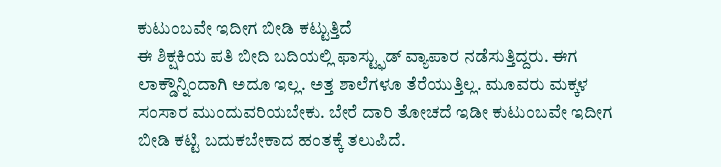ಕುಟುಂಬವೇ ಇದೀಗ ಬೀಡಿ ಕಟ್ಟುತ್ತಿದೆ
ಈ ಶಿಕ್ಷಕಿಯ ಪತಿ ಬೀದಿ ಬದಿಯಲ್ಲಿ ಫಾಸ್ಟ್ಫುಡ್ ವ್ಯಾಪಾರ ನಡೆಸುತ್ತಿದ್ದರು. ಈಗ ಲಾಕ್ಡೌನ್ನಿಂದಾಗಿ ಅದೂ ಇಲ್ಲ. ಅತ್ತ ಶಾಲೆಗಳೂ ತೆರೆಯುತ್ತಿಲ್ಲ. ಮೂವರು ಮಕ್ಕಳ ಸಂಸಾರ ಮುಂದುವರಿಯಬೇಕು. ಬೇರೆ ದಾರಿ ತೋಚದೆ ಇಡೀ ಕುಟುಂಬವೇ ಇದೀಗ ಬೀಡಿ ಕಟ್ಟಿ ಬದುಕಬೇಕಾದ ಹಂತಕ್ಕೆ ತಲುಪಿದೆ.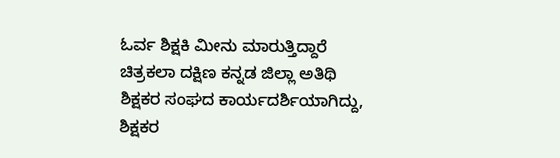ಓರ್ವ ಶಿಕ್ಷಕಿ ಮೀನು ಮಾರುತ್ತಿದ್ದಾರೆ
ಚಿತ್ರಕಲಾ ದಕ್ಷಿಣ ಕನ್ನಡ ಜಿಲ್ಲಾ ಅತಿಥಿ ಶಿಕ್ಷಕರ ಸಂಘದ ಕಾರ್ಯದರ್ಶಿಯಾಗಿದ್ದು, ಶಿಕ್ಷಕರ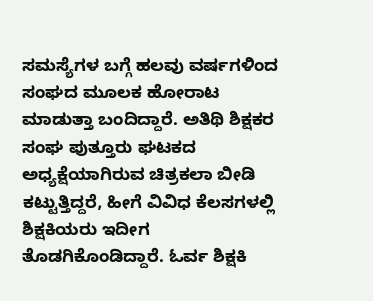ಸಮಸ್ಯೆಗಳ ಬಗ್ಗೆ ಹಲವು ವರ್ಷಗಳಿಂದ ಸಂಘದ ಮೂಲಕ ಹೋರಾಟ ಮಾಡುತ್ತಾ ಬಂದಿದ್ದಾರೆ. ಅತಿಥಿ ಶಿಕ್ಷಕರ ಸಂಘ ಪುತ್ತೂರು ಘಟಕದ ಅಧ್ಯಕ್ಷೆಯಾಗಿರುವ ಚಿತ್ರಕಲಾ ಬೀಡಿ ಕಟ್ಟುತ್ತಿದ್ದರೆ, ಹೀಗೆ ವಿವಿಧ ಕೆಲಸಗಳಲ್ಲಿ ಶಿಕ್ಷಕಿಯರು ಇದೀಗ ತೊಡಗಿಕೊಂಡಿದ್ದಾರೆ. ಓರ್ವ ಶಿಕ್ಷಕಿ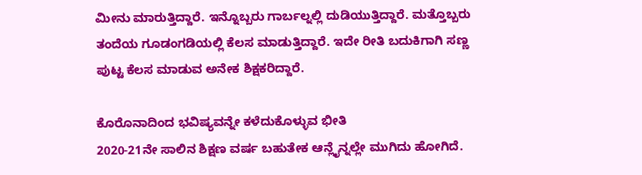ಮೀನು ಮಾರುತ್ತಿದ್ದಾರೆ. ಇನ್ನೊಬ್ಬರು ಗಾರ್ಬಲ್ನಲ್ಲಿ ದುಡಿಯುತ್ತಿದ್ದಾರೆ. ಮತ್ತೊಬ್ಬರು ತಂದೆಯ ಗೂಡಂಗಡಿಯಲ್ಲಿ ಕೆಲಸ ಮಾಡುತ್ತಿದ್ದಾರೆ. ಇದೇ ರೀತಿ ಬದುಕಿಗಾಗಿ ಸಣ್ಣ ಪುಟ್ಟ ಕೆಲಸ ಮಾಡುವ ಅನೇಕ ಶಿಕ್ಷಕರಿದ್ದಾರೆ.

ಕೊರೊನಾದಿಂದ ಭವಿಷ್ಯವನ್ನೇ ಕಳೆದುಕೊಳ್ಳುವ ಭೀತಿ
2020-21ನೇ ಸಾಲಿನ ಶಿಕ್ಷಣ ವರ್ಷ ಬಹುತೇಕ ಆನ್ಲೈನ್ನಲ್ಲೇ ಮುಗಿದು ಹೋಗಿದೆ.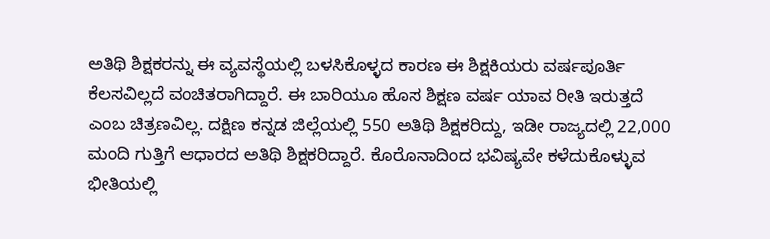ಅತಿಥಿ ಶಿಕ್ಷಕರನ್ನು ಈ ವ್ಯವಸ್ಥೆಯಲ್ಲಿ ಬಳಸಿಕೊಳ್ಳದ ಕಾರಣ ಈ ಶಿಕ್ಷಕಿಯರು ವರ್ಷಪೂರ್ತಿ ಕೆಲಸವಿಲ್ಲದೆ ವಂಚಿತರಾಗಿದ್ದಾರೆ. ಈ ಬಾರಿಯೂ ಹೊಸ ಶಿಕ್ಷಣ ವರ್ಷ ಯಾವ ರೀತಿ ಇರುತ್ತದೆ ಎಂಬ ಚಿತ್ರಣವಿಲ್ಲ. ದಕ್ಷಿಣ ಕನ್ನಡ ಜಿಲ್ಲೆಯಲ್ಲಿ 550 ಅತಿಥಿ ಶಿಕ್ಷಕರಿದ್ದು, ಇಡೀ ರಾಜ್ಯದಲ್ಲಿ 22,000 ಮಂದಿ ಗುತ್ತಿಗೆ ಆಧಾರದ ಅತಿಥಿ ಶಿಕ್ಷಕರಿದ್ದಾರೆ. ಕೊರೊನಾದಿಂದ ಭವಿಷ್ಯವೇ ಕಳೆದುಕೊಳ್ಳುವ ಭೀತಿಯಲ್ಲಿ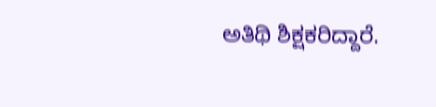ಅತಿಥಿ ಶಿಕ್ಷಕರಿದ್ದಾರೆ.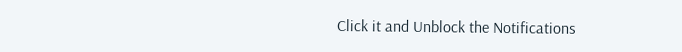Click it and Unblock the Notifications